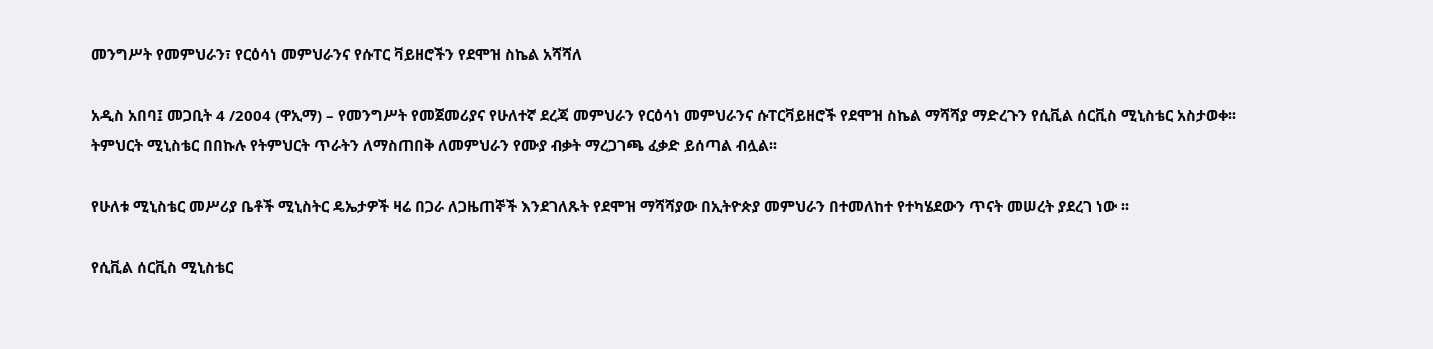መንግሥት የመምህራን፣ የርዕሳነ መምህራንና የሱፐር ቫይዘሮችን የደሞዝ ስኬል አሻሻለ

አዲስ አበባ፤ መጋቢት 4 /2004 (ዋኢማ) – የመንግሥት የመጀመሪያና የሁለተኛ ደረጃ መምህራን የርዕሳነ መምህራንና ሱፐርቫይዘሮች የደሞዝ ስኬል ማሻሻያ ማድረጉን የሲቪል ሰርቪስ ሚኒስቴር አስታወቀ፡፡
ትምህርት ሚኒስቴር በበኩሉ የትምህርት ጥራትን ለማስጠበቅ ለመምህራን የሙያ ብቃት ማረጋገጫ ፈቃድ ይሰጣል ብሏል፡፡

የሁለቱ ሚኒስቴር መሥሪያ ቤቶች ሚኒስትር ዴኤታዎች ዛሬ በጋራ ለጋዜጠኞች እንደገለጹት የደሞዝ ማሻሻያው በኢትዮጵያ መምህራን በተመለከተ የተካሄደውን ጥናት መሠረት ያደረገ ነው ፡፡

የሲቪል ሰርቪስ ሚኒስቴር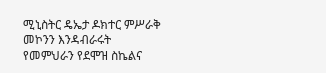ሚኒስትር ዴኤታ ዶክተር ምሥራቅ መኮንን እንዳብራሩት የመምህራን የደሞዝ ስኬልና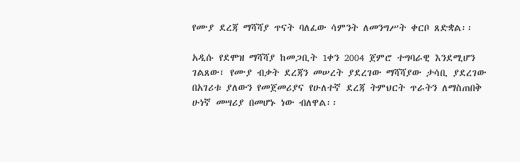የሙያ ደረጃ ማሻሻያ ጥናት ባለፈው ሳምንት ለመንግሥት ቀርቦ ጸድቋል፡፡

አዲሱ የደሞዝ ማሻሻያ ከመጋቢት 1ቀን 2004 ጀምሮ ተግባራዊ እንደሚሆን ገልጸው፣ የሙያ ብቃት ደረጃን መሠረት ያደረገው ማሻሻያው ታሳቢ ያደረገው በአገሪቱ ያለውን የመጀመሪያና የሁለተኛ ደረጃ ትምህርት ጥራትን ለማስጠበቅ ሁነኛ መሣሪያ በመሆኑ ነው ብለዋል፡፡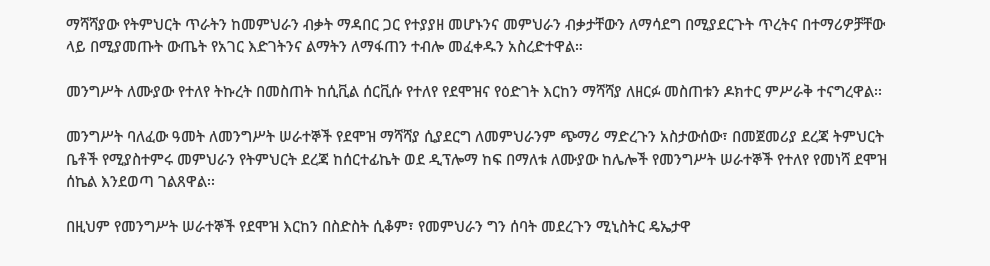ማሻሻያው የትምህርት ጥራትን ከመምህራን ብቃት ማዳበር ጋር የተያያዘ መሆኑንና መምህራን ብቃታቸውን ለማሳደግ በሚያደርጉት ጥረትና በተማሪዎቻቸው ላይ በሚያመጡት ውጤት የአገር እድገትንና ልማትን ለማፋጠን ተብሎ መፈቀዱን አስረድተዋል።

መንግሥት ለሙያው የተለየ ትኩረት በመስጠት ከሲቪል ሰርቪሱ የተለየ የደሞዝና የዕድገት እርከን ማሻሻያ ለዘርፉ መስጠቱን ዶክተር ምሥራቅ ተናግረዋል፡፡

መንግሥት ባለፈው ዓመት ለመንግሥት ሠራተኞች የደሞዝ ማሻሻያ ሲያደርግ ለመምህራንም ጭማሪ ማድረጉን አስታውሰው፣ በመጀመሪያ ደረጃ ትምህርት ቤቶች የሚያስተምሩ መምህራን የትምህርት ደረጃ ከሰርተፊኬት ወደ ዲፕሎማ ከፍ በማለቱ ለሙያው ከሌሎች የመንግሥት ሠራተኞች የተለየ የመነሻ ደሞዝ ሰኬል እንደወጣ ገልጸዋል፡፡

በዚህም የመንግሥት ሠራተኞች የደሞዝ እርከን በስድስት ሲቆም፣ የመምህራን ግን ሰባት መደረጉን ሚኒስትር ዴኤታዋ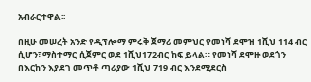አብራርተዋል፡፡

በዚሁ መሠረት አንድ የዲፕሎማ ምሩቅ ጀማሪ መምህር የመነሻ ደሞዝ 1ሺህ 114 ብር ሲሆን፣ማስተማር ሲጀምር ወደ 1ሺህ172ብር ከፍ ይላል። የመነሻ ደሞዙ ወደጎን በእርከን እያደገ መጥቶ ጣሪያው 1ሺህ 719 ብር እንደሚደርስ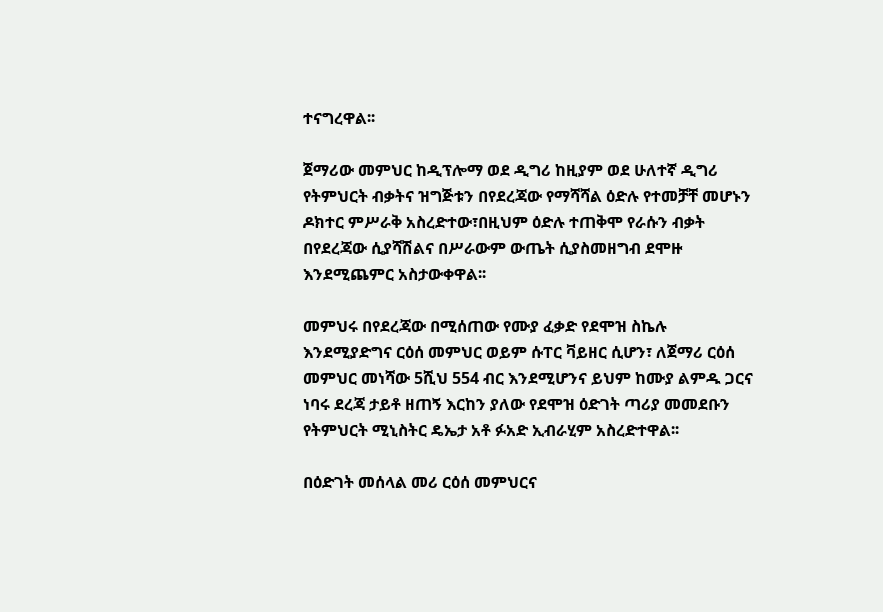ተናግረዋል፡፡

ጀማሪው መምህር ከዲፕሎማ ወደ ዲግሪ ከዚያም ወደ ሁለተኛ ዲግሪ የትምህርት ብቃትና ዝግጅቱን በየደረጃው የማሻሻል ዕድሉ የተመቻቸ መሆኑን ዶክተር ምሥራቅ አስረድተው፣በዚህም ዕድሉ ተጠቅሞ የራሱን ብቃት በየደረጃው ሲያሻሽልና በሥራውም ውጤት ሲያስመዘግብ ደሞዙ እንደሚጨምር አስታውቀዋል፡፡

መምህሩ በየደረጃው በሚሰጠው የሙያ ፈቃድ የደሞዝ ስኬሉ እንደሚያድግና ርዕሰ መምህር ወይም ሱፐር ቫይዘር ሲሆን፣ ለጀማሪ ርዕሰ መምህር መነሻው 5ሺህ 554 ብር እንደሚሆንና ይህም ከሙያ ልምዱ ጋርና ነባሩ ደረጃ ታይቶ ዘጠኝ እርከን ያለው የደሞዝ ዕድገት ጣሪያ መመደቡን የትምህርት ሚኒስትር ዴኤታ አቶ ፉአድ ኢብራሂም አስረድተዋል፡፡

በዕድገት መሰላል መሪ ርዕሰ መምህርና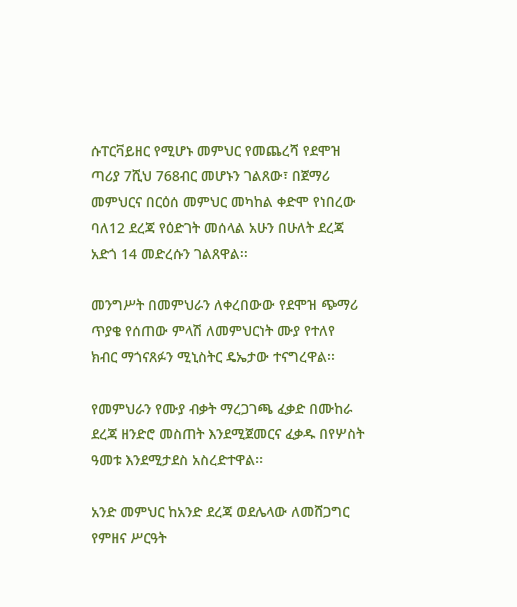ሱፐርቫይዘር የሚሆኑ መምህር የመጨረሻ የደሞዝ ጣሪያ 7ሺህ 768ብር መሆኑን ገልጸው፣ በጀማሪ መምህርና በርዕሰ መምህር መካከል ቀድሞ የነበረው ባለ12 ደረጃ የዕድገት መሰላል አሁን በሁለት ደረጃ አድጎ 14 መድረሱን ገልጸዋል፡፡

መንግሥት በመምህራን ለቀረበውው የደሞዝ ጭማሪ ጥያቄ የሰጠው ምላሽ ለመምህርነት ሙያ የተለየ ክብር ማጎናጸፉን ሚኒስትር ዴኤታው ተናግረዋል፡፡

የመምህራን የሙያ ብቃት ማረጋገጫ ፈቃድ በሙከራ ደረጃ ዘንድሮ መስጠት እንደሚጀመርና ፈቃዱ በየሦስት ዓመቱ እንደሚታደስ አስረድተዋል፡፡

አንድ መምህር ከአንድ ደረጃ ወደሌላው ለመሸጋግር የምዘና ሥርዓት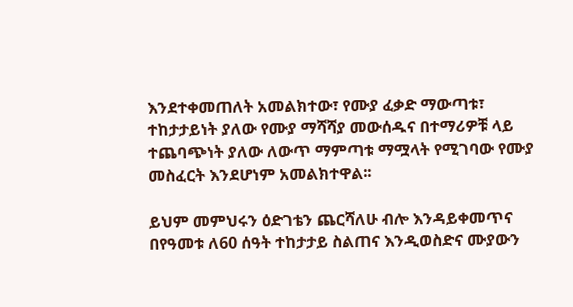እንደተቀመጠለት አመልክተው፣ የሙያ ፈቃድ ማውጣቱ፣ ተከታታይነት ያለው የሙያ ማሻሻያ መውሰዱና በተማሪዎቹ ላይ ተጨባጭነት ያለው ለውጥ ማምጣቱ ማሟላት የሚገባው የሙያ መስፈርት እንደሆነም አመልክተዋል፡፡

ይህም መምህሩን ዕድገቴን ጨርሻለሁ ብሎ እንዳይቀመጥና በየዓመቱ ለ60 ሰዓት ተከታታይ ስልጠና እንዲወስድና ሙያውን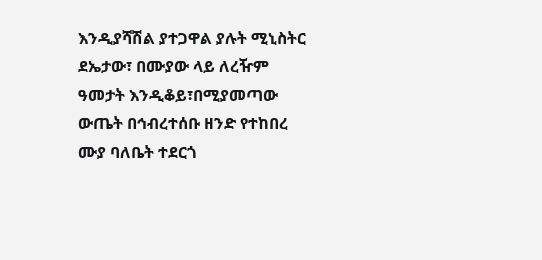እንዲያሻሽል ያተጋዋል ያሉት ሚኒስትር ደኤታው፣ በሙያው ላይ ለረዥም ዓመታት እንዲቆይ፣በሚያመጣው ውጤት በኅብረተሰቡ ዘንድ የተከበረ ሙያ ባለቤት ተደርጎ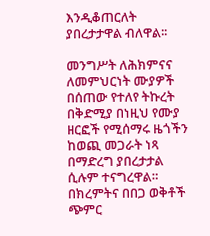እንዲቆጠርለት ያበረታታዋል ብለዋል፡፡

መንግሥት ለሕክምናና ለመምህርነት ሙያዎች በሰጠው የተለየ ትኩረት በቅድሚያ በነዚህ የሙያ ዘርፎች የሚሰማሩ ዜጎችን ከወጪ መጋራት ነጻ በማድረግ ያበረታታል ሲሉም ተናግረዋል።
በክረምትና በበጋ ወቅቶች ጭምር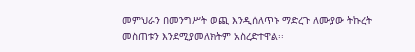መምህራን በመንግሥት ወጪ እንዲሰለጥኑ ማድረጉ ለሙያው ትኩረት መስጠቱን እንደሚያመለክትም አስረድተዋል፡፡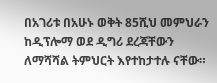በአገሪቱ በአሁኑ ወቅት 85ሺህ መምህራን ከዲፕሎማ ወደ ዲግሪ ደረጃቸውን ለማሻሻል ትምህርት እየተከታተሉ ናቸው።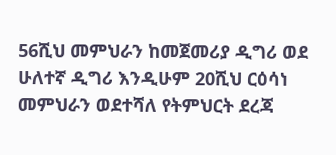56ሺህ መምህራን ከመጀመሪያ ዲግሪ ወደ ሁለተኛ ዲግሪ እንዲሁም 20ሺህ ርዕሳነ መምህራን ወደተሻለ የትምህርት ደረጃ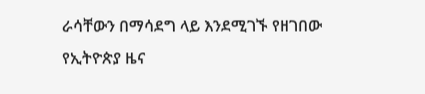ራሳቸውን በማሳደግ ላይ እንደሚገኙ የዘገበው የኢትዮጵያ ዜና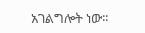አገልግሎት ነው፡፡